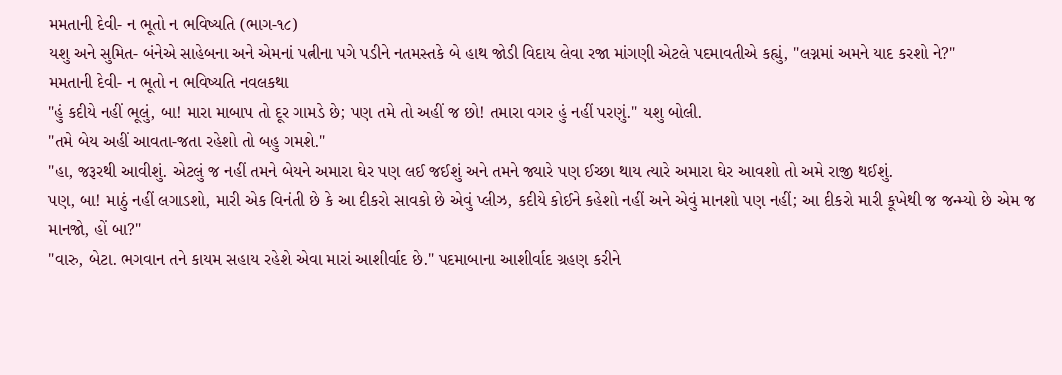મમતાની દેવી- ન ભૂતો ન ભવિષ્યતિ (ભાગ-૧૮)
યશુ અને સુમિત- બંનેએ સાહેબના અને એમનાં પત્નીના પગે પડીને નતમસ્તકે બે હાથ જોડી વિદાય લેવા રજા માંગણી એટલે પદમાવતીએ કહ્યું, "લગ્નમાં અમને યાદ કરશો ને?"
મમતાની દેવી- ન ભૂતો ન ભવિષ્યતિ નવલકથા
"હું કદીયે નહીં ભૂલું, બા! મારા માબાપ તો દૂર ગામડે છે; પણ તમે તો અહીં જ છો! તમારા વગર હું નહીં પરણું." યશુ બોલી.
"તમે બેય અહીં આવતા-જતા રહેશો તો બહુ ગમશે."
"હા, જરૂરથી આવીશું. એટલું જ નહીં તમને બેયને અમારા ઘેર પણ લઈ જઈશું અને તમને જ્યારે પણ ઈચ્છા થાય ત્યારે અમારા ઘેર આવશો તો અમે રાજી થઈશું.
પણ, બા! માઠું નહીં લગાડશો, મારી એક વિનંતી છે કે આ દીકરો સાવકો છે એવું પ્લીઝ, કદીયે કોઈને કહેશો નહીં અને એવું માનશો પણ નહીં; આ દીકરો મારી કૂખેથી જ જન્મ્યો છે એમ જ માનજો, હોં બા?"
"વારુ, બેટા. ભગવાન તને કાયમ સહાય રહેશે એવા મારાં આશીર્વાદ છે." પદમાબાના આશીર્વાદ ગ્રહણ કરીને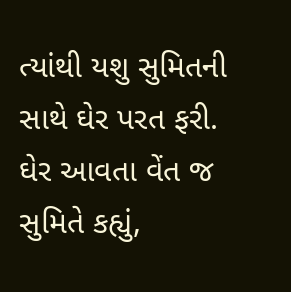ત્યાંથી યશુ સુમિતની સાથે ઘેર પરત ફરી.
ઘેર આવતા વેંત જ સુમિતે કહ્યું,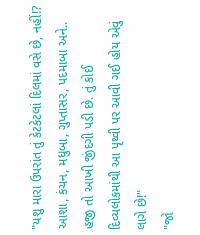"યશુ મારા ઉપરાંત તું કેટકેટલાં દિલમાં વસે છે, નહીં!? આશા, કંચન, મધુબા, ગુપ્તાસર, પદમાબા અને.. હજી તો આખી જીંદગી પડી છે. તું કોઈ દિવ્યલોકમાંથી આ પૃથ્વી પર આવી ગઈ હોય એવું લાગે છે!"
"જો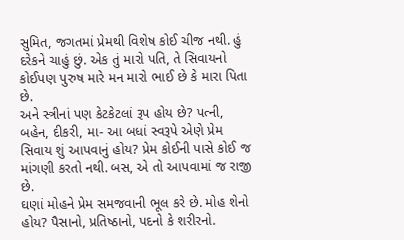સુમિત, જગતમાં પ્રેમથી વિશેષ કોઈ ચીજ નથી. હું દરેકને ચાહું છું. એક તું મારો પતિ, તે સિવાયનો કોઈપણ પુરુષ મારે મન મારો ભાઈ છે કે મારા પિતા છે.
અને સ્ત્રીનાં પણ કેટકેટલાં રૂપ હોય છે? પત્ની, બહેન, દીકરી, મા- આ બધાં સ્વરૂપે એણે પ્રેમ સિવાય શું આપવાનું હોય? પ્રેમ કોઈની પાસે કોઈ જ માંગણી કરતો નથી. બસ, એ તો આપવામાં જ રાજી છે.
ઘણાં મોહને પ્રેમ સમજવાની ભૂલ કરે છે. મોહ શેનો હોય? પૈસાનો, પ્રતિષ્ઠાનો, પદનો કે શરીરનો.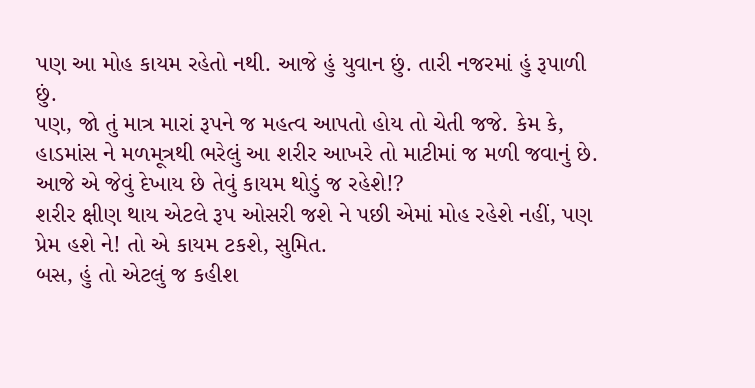પણ આ મોહ કાયમ રહેતો નથી. આજે હું યુવાન છું. તારી નજરમાં હું રૂપાળી છું.
પણ, જો તું માત્ર મારાં રૂપને જ મહત્વ આપતો હોય તો ચેતી જજે. કેમ કે, હાડમાંસ ને મળમૂત્રથી ભરેલું આ શરીર આખરે તો માટીમાં જ મળી જવાનું છે. આજે એ જેવું દેખાય છે તેવું કાયમ થોડું જ રહેશે!?
શરીર ક્ષીણ થાય એટલે રૂપ ઓસરી જશે ને પછી એમાં મોહ રહેશે નહીં, પણ પ્રેમ હશે ને! તો એ કાયમ ટકશે, સુમિત.
બસ, હું તો એટલું જ કહીશ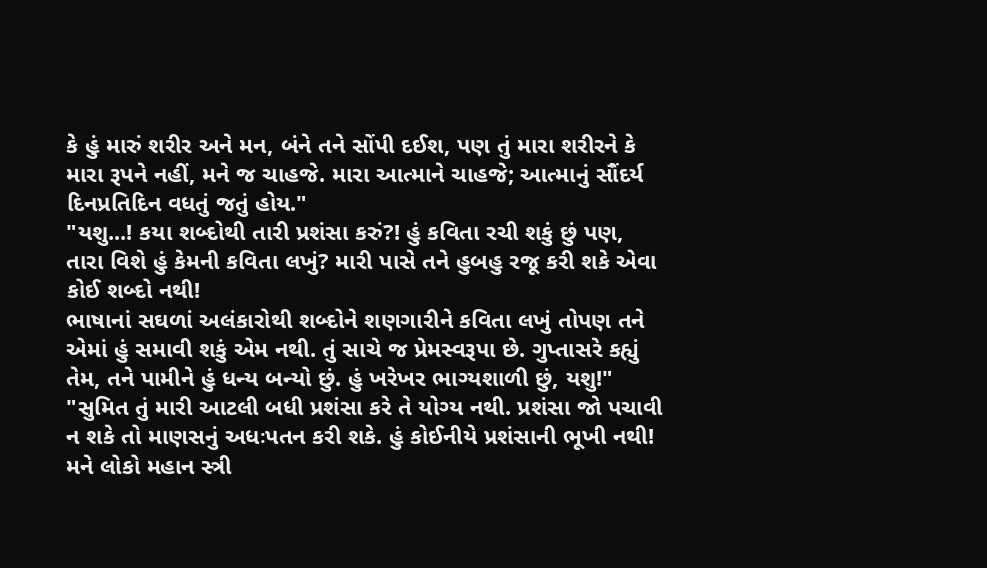કે હું મારું શરીર અને મન, બંને તને સોંપી દઈશ, પણ તું મારા શરીરને કે મારા રૂપને નહીં, મને જ ચાહજે. મારા આત્માને ચાહજે; આત્માનું સૌંદર્ય દિનપ્રતિદિન વધતું જતું હોય."
"યશુ...! કયા શબ્દોથી તારી પ્રશંસા કરું?! હું કવિતા રચી શકું છું પણ, તારા વિશે હું કેમની કવિતા લખું? મારી પાસે તને હુબહુ રજૂ કરી શકે એવા કોઈ શબ્દો નથી!
ભાષાનાં સઘળાં અલંકારોથી શબ્દોને શણગારીને કવિતા લખું તોપણ તને એમાં હું સમાવી શકું એમ નથી. તું સાચે જ પ્રેમસ્વરૂપા છે. ગુપ્તાસરે કહ્યું તેમ, તને પામીને હું ધન્ય બન્યો છું. હું ખરેખર ભાગ્યશાળી છું, યશુ!"
"સુમિત તું મારી આટલી બધી પ્રશંસા કરે તે યોગ્ય નથી. પ્રશંસા જો પચાવી ન શકે તો માણસનું અધઃપતન કરી શકે. હું કોઈનીયે પ્રશંસાની ભૂખી નથી!
મને લોકો મહાન સ્ત્રી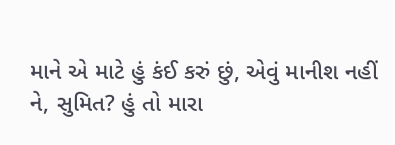માને એ માટે હું કંઈ કરું છું, એવું માનીશ નહીં ને, સુમિત? હું તો મારા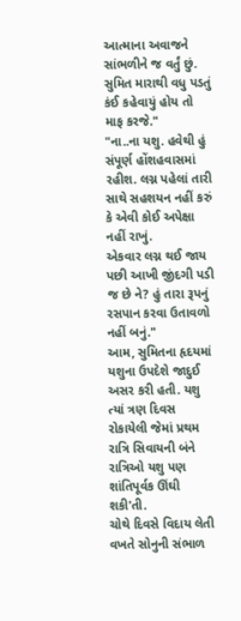આત્માના અવાજને સાંભળીને જ વર્તું છું. સુમિત મારાથી વધુ પડતું કંઈ કહેવાયું હોય તો માફ કરજે."
"ના..ના યશુ. હવેથી હું સંપૂર્ણ હોંશહવાસમાં રહીશ. લગ્ન પહેલાં તારી સાથે સહશયન નહીં કરું કે એવી કોઈ અપેક્ષા નહીં રાખું.
એકવાર લગ્ન થઈ જાય પછી આખી જીંદગી પડી જ છે ને? હું તારા રૂપનું રસપાન કરવા ઉતાવળો નહીં બનું."
આમ, સુમિતના હૃદયમાં યશુના ઉપદેશે જાદુઈ અસર કરી હતી. યશુ ત્યાં ત્રણ દિવસ રોકાયેલી જેમાં પ્રથમ રાત્રિ સિવાયની બંને રાત્રિઓ યશુ પણ શાંતિપૂર્વક ઊંઘી શકી'તી.
ચોથે દિવસે વિદાય લેતી વખતે સોનુની સંભાળ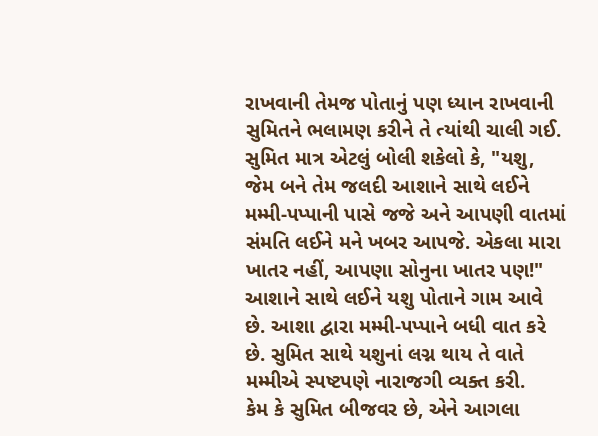રાખવાની તેમજ પોતાનું પણ ધ્યાન રાખવાની સુમિતને ભલામણ કરીને તે ત્યાંથી ચાલી ગઈ.
સુમિત માત્ર એટલું બોલી શકેલો કે, "યશુ, જેમ બને તેમ જલદી આશાને સાથે લઈને મમ્મી-પપ્પાની પાસે જજે અને આપણી વાતમાં સંમતિ લઈને મને ખબર આપજે. એકલા મારા ખાતર નહીં, આપણા સોનુના ખાતર પણ!"
આશાને સાથે લઈને યશુ પોતાને ગામ આવે છે. આશા દ્વારા મમ્મી-પપ્પાને બધી વાત કરે છે. સુમિત સાથે યશુનાં લગ્ન થાય તે વાતે મમ્મીએ સ્પષ્ટપણે નારાજગી વ્યક્ત કરી.
કેમ કે સુમિત બીજવર છે, એને આગલા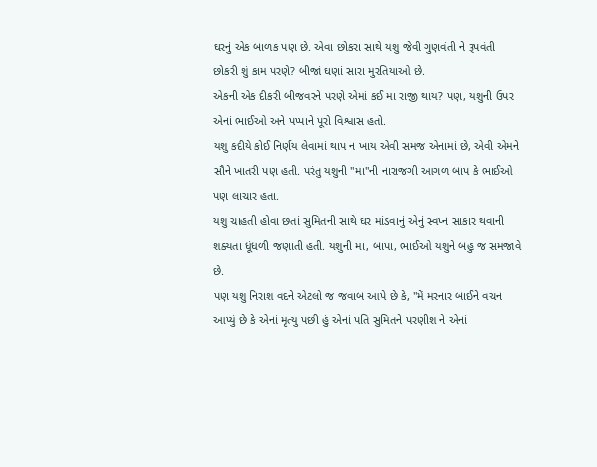ઘરનું એક બાળક પણ છે. એવા છોકરા સાથે યશુ જેવી ગુણવંતી ને રૂપવંતી છોકરી શું કામ પરણે? બીજાં ઘણાં સારા મુરતિયાઓ છે.
એકની એક દીકરી બીજવરને પરણે એમાં કઈ મા રાજી થાય? પણ, યશુની ઉપર એનાં ભાઈઓ અને પપ્પાને પૂરો વિશ્વાસ હતો.
યશુ કદીયે કોઈ નિર્ણય લેવામાં થાપ ન ખાય એવી સમજ એનામાં છે, એવી એમને સૌને ખાતરી પણ હતી. પરંતુ યશુની "મા"ની નારાજગી આગળ બાપ કે ભાઈઓ પણ લાચાર હતા.
યશુ ચાહતી હોવા છતાં સુમિતની સાથે ઘર માંડવાનું એનું સ્વપ્ન સાકાર થવાની શક્યતા ધૂંધળી જણાતી હતી. યશુની મા, બાપા, ભાઈઓ યશુને બહુ જ સમજાવે છે.
પણ યશુ નિરાશ વદને એટલો જ જવાબ આપે છે કે, "મેં મરનાર બાઈને વચન આપ્યું છે કે એનાં મૃત્યુ પછી હું એનાં પતિ સુમિતને પરણીશ ને એનાં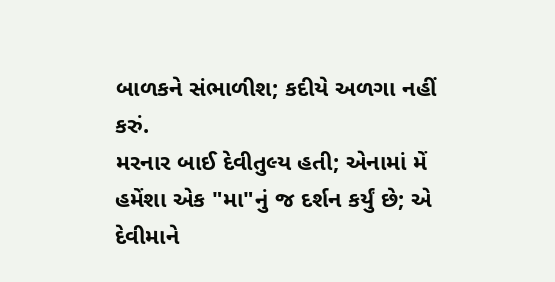બાળકને સંભાળીશ; કદીયે અળગા નહીં કરું.
મરનાર બાઈ દેવીતુલ્ય હતી; એનામાં મેં હમેંશા એક "મા"નું જ દર્શન કર્યું છે; એ દેવીમાને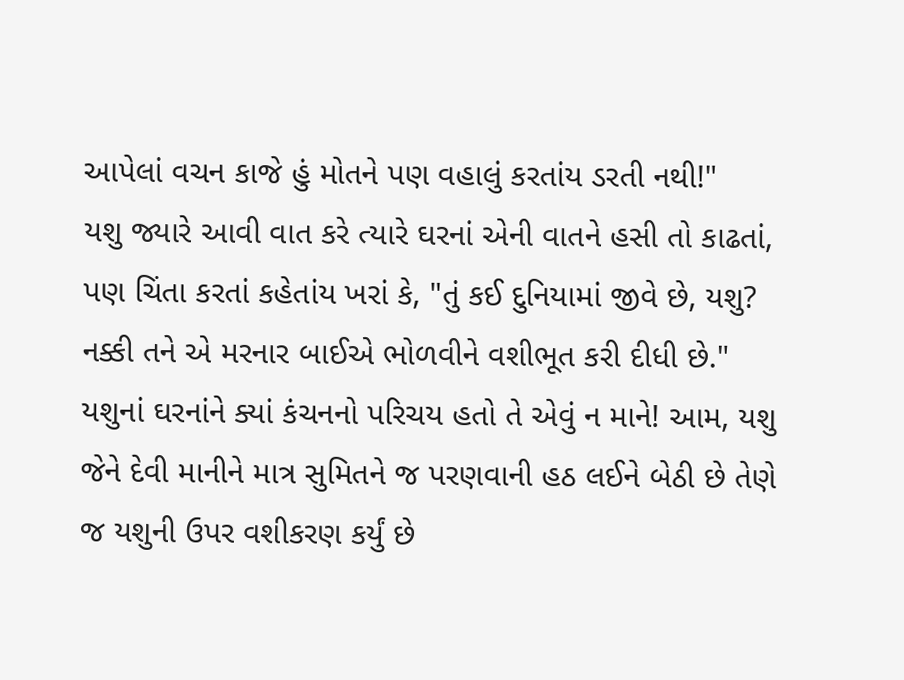આપેલાં વચન કાજે હું મોતને પણ વહાલું કરતાંય ડરતી નથી!"
યશુ જ્યારે આવી વાત કરે ત્યારે ઘરનાં એની વાતને હસી તો કાઢતાં, પણ ચિંતા કરતાં કહેતાંય ખરાં કે, "તું કઈ દુનિયામાં જીવે છે, યશુ? નક્કી તને એ મરનાર બાઈએ ભોળવીને વશીભૂત કરી દીધી છે."
યશુનાં ઘરનાંને ક્યાં કંચનનો પરિચય હતો તે એવું ન માને! આમ, યશુ જેને દેવી માનીને માત્ર સુમિતને જ પરણવાની હઠ લઈને બેઠી છે તેણે જ યશુની ઉપર વશીકરણ કર્યું છે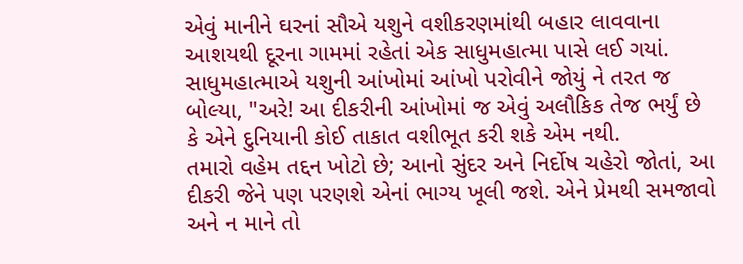એવું માનીને ઘરનાં સૌએ યશુને વશીકરણમાંથી બહાર લાવવાના આશયથી દૂરના ગામમાં રહેતાં એક સાધુમહાત્મા પાસે લઈ ગયાં.
સાધુમહાત્માએ યશુની આંખોમાં આંખો પરોવીને જોયું ને તરત જ બોલ્યા, "અરે! આ દીકરીની આંખોમાં જ એવું અલૌકિક તેજ ભર્યું છે કે એને દુનિયાની કોઈ તાકાત વશીભૂત કરી શકે એમ નથી.
તમારો વહેમ તદ્દન ખોટો છે; આનો સુંદર અને નિર્દોષ ચહેરો જોતાં, આ દીકરી જેને પણ પરણશે એનાં ભાગ્ય ખૂલી જશે. એને પ્રેમથી સમજાવો અને ન માને તો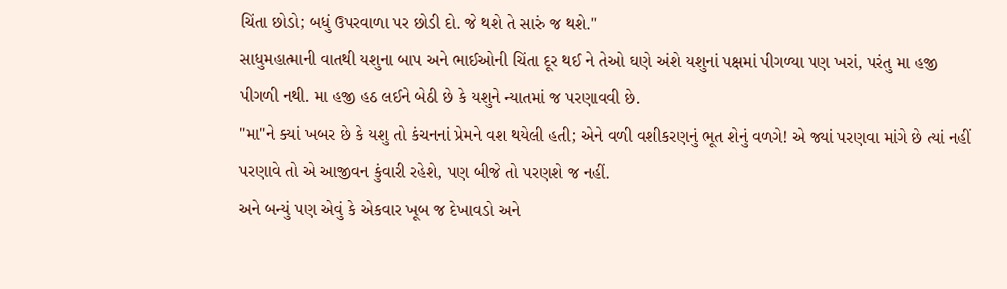ચિંતા છોડો; બધું ઉપરવાળા પર છોડી દો. જે થશે તે સારું જ થશે."
સાધુમહાત્માની વાતથી યશુના બાપ અને ભાઈઓની ચિંતા દૂર થઈ ને તેઓ ઘણે અંશે યશુનાં પક્ષમાં પીગળ્યા પણ ખરાં, પરંતુ મા હજી પીગળી નથી. મા હજી હઠ લઈને બેઠી છે કે યશુને ન્યાતમાં જ પરણાવવી છે.
"મા"ને ક્યાં ખબર છે કે યશુ તો કંચનનાં પ્રેમને વશ થયેલી હતી; એને વળી વશીકરણનું ભૂત શેનું વળગે! એ જ્યાં પરણવા માંગે છે ત્યાં નહીં પરણાવે તો એ આજીવન કુંવારી રહેશે, પણ બીજે તો પરણશે જ નહીં.
અને બન્યું પણ એવું કે એકવાર ખૂબ જ દેખાવડો અને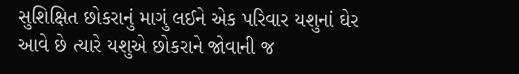સુશિક્ષિત છોકરાનું માગું લઈને એક પરિવાર યશુનાં ઘેર આવે છે ત્યારે યશુએ છોકરાને જોવાની જ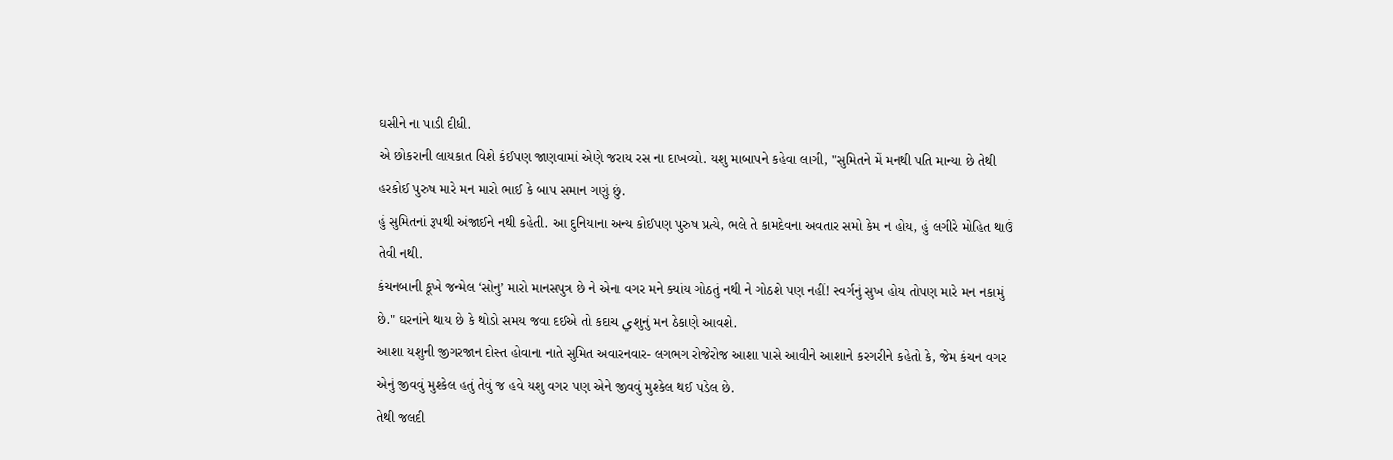ઘસીને ના પાડી દીધી.
એ છોકરાની લાયકાત વિશે કંઈપણ જાણવામાં એણે જરાય રસ ના દાખવ્યો. યશુ માબાપને કહેવા લાગી, "સુમિતને મેં મનથી પતિ માન્યા છે તેથી હરકોઈ પુરુષ મારે મન મારો ભાઈ કે બાપ સમાન ગણું છું.
હું સુમિતનાં રૂપથી અંજાઈને નથી કહેતી. આ દુનિયાના અન્ય કોઈપણ પુરુષ પ્રત્યે, ભલે તે કામદેવના અવતાર સમો કેમ ન હોય, હું લગીરે મોહિત થાઉં તેવી નથી.
કંચનબાની કૂખે જન્મેલ ‘સોનુ’ મારો માનસપુત્ર છે ને એના વગર મને ક્યાંય ગોઠતું નથી ને ગોઠશે પણ નહીં! સ્વર્ગનું સુખ હોય તોપણ મારે મન નકામું છે." ઘરનાંને થાય છે કે થોડો સમય જવા દઈએ તો કદાચ يશુનું મન ઠેકાણે આવશે.
આશા યશુની જીગરજાન દોસ્ત હોવાના નાતે સુમિત અવારનવાર- લગભગ રોજેરોજ આશા પાસે આવીને આશાને કરગરીને કહેતો કે, જેમ કંચન વગર એનું જીવવું મુશ્કેલ હતું તેવું જ હવે યશુ વગર પણ એને જીવવું મુશ્કેલ થઈ પડેલ છે.
તેથી જલદી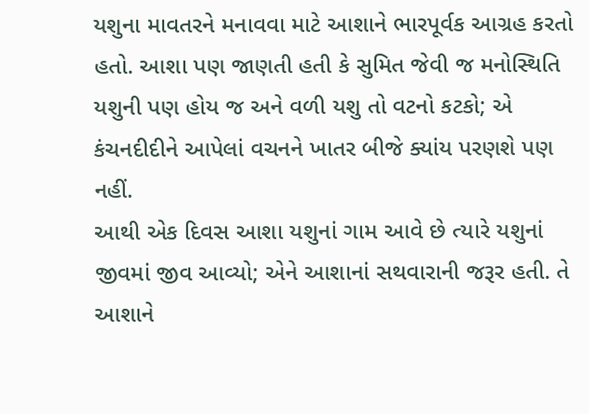યશુના માવતરને મનાવવા માટે આશાને ભારપૂર્વક આગ્રહ કરતો હતો. આશા પણ જાણતી હતી કે સુમિત જેવી જ મનોસ્થિતિ યશુની પણ હોય જ અને વળી યશુ તો વટનો કટકો; એ કંચનદીદીને આપેલાં વચનને ખાતર બીજે ક્યાંય પરણશે પણ નહીં.
આથી એક દિવસ આશા યશુનાં ગામ આવે છે ત્યારે યશુનાં જીવમાં જીવ આવ્યો; એને આશાનાં સથવારાની જરૂર હતી. તે આશાને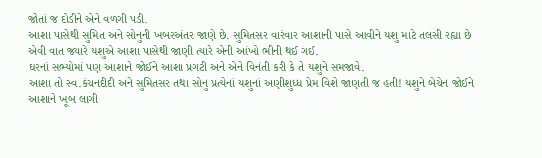જોતાં જ દોડીને એને વળગી પડી.
આશા પાસેથી સુમિત અને સોનુની ખબરઅંતર જાણે છે. સુમિતસર વારંવાર આશાની પાસે આવીને યશુ માટે તલસી રહ્યા છે એવી વાત જ્યારે યશુએ આશા પાસેથી જાણી ત્યારે એની આંખો ભીની થઈ ગઈ.
ઘરનાં સભ્યોમાં પણ આશાને જોઈને આશા પ્રગટી અને એને વિનંતી કરી કે તે યશુને સમજાવે.
આશા તો સ્વ.કંચનદીદી અને સુમિતસર તથા સોનુ પ્રત્યેનાં યશુનાં અણીશુધ્ધ પ્રેમ વિશે જાણતી જ હતી! યશુને બેચેન જોઈને આશાને ખૂબ લાગી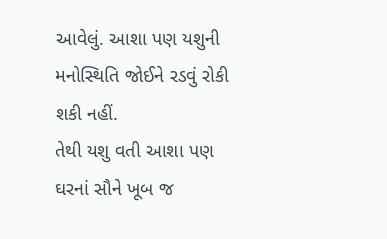આવેલું. આશા પણ યશુની મનોસ્થિતિ જોઈને રડવું રોકી શકી નહીં.
તેથી યશુ વતી આશા પણ ઘરનાં સૌને ખૂબ જ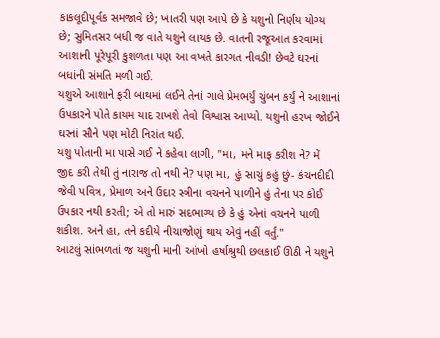કાકલૂદીપૂર્વક સમજાવે છે; ખાતરી પણ આપે છે કે યશુનો નિર્ણય યોગ્ય છે; સુમિતસર બધી જ વાતે યશુને લાયક છે. વાતની રજૂઆત કરવામાં આશાની પૂરેપૂરી કુશળતા પણ આ વખતે કારગત નીવડી! છેવટે ઘરનાં બધાંની સંમતિ મળી ગઈ.
યશુએ આશાને ફરી બાથમાં લઈને તેનાં ગાલે પ્રેમભર્યું ચુંબન કર્યું ને આશાનાં ઉપકારને પોતે કાયમ યાદ રાખશે તેવો વિશ્વાસ આપ્યો. યશુનો હરખ જોઈને ઘરનાં સૌને પણ મોટી નિરાંત થઈ.
યશુ પોતાની મા પાસે ગઈ ને કહેવા લાગી, "મા, મને માફ કરીશ ને? મેં જીદ કરી તેથી તું નારાજ તો નથી ને? પણ મા, હું સાચું કહું છું- કંચનદીદી જેવી પવિત્ર, પ્રેમાળ અને ઉદાર સ્ત્રીના વચનને પાળીને હું તેના પર કોઈ ઉપકાર નથી કરતી; એ તો મારું સદભાગ્ય છે કે હું એનાં વચનને પાળી શકીશ. અને હા, તને કદીયે નીચાજોણું થાય એવું નહીં વર્તું."
આટલું સાંભળતાં જ યશુની માની આંખો હર્ષાશ્રુથી છલકાઈ ઊઠી ને યશુને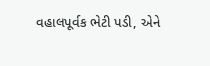વહાલપૂર્વક ભેટી પડી, એને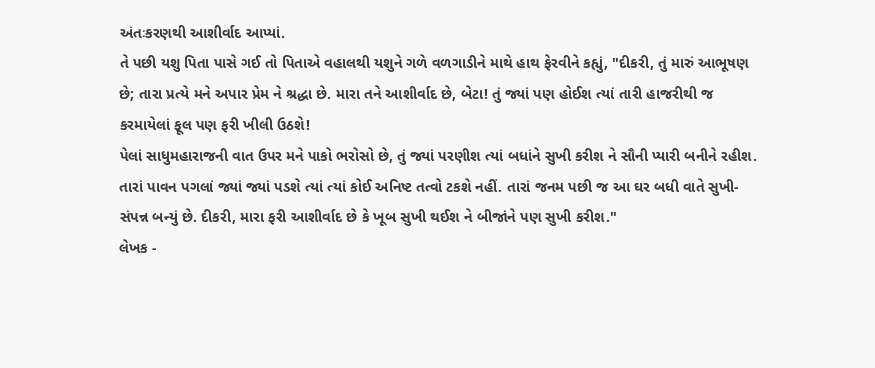અંતઃકરણથી આશીર્વાદ આપ્યાં.
તે પછી યશુ પિતા પાસે ગઈ તો પિતાએ વહાલથી યશુને ગળે વળગાડીને માથે હાથ ફેરવીને કહ્યું, "દીકરી, તું મારું આભૂષણ છે; તારા પ્રત્યે મને અપાર પ્રેમ ને શ્રદ્ધા છે. મારા તને આશીર્વાદ છે, બેટા! તું જ્યાં પણ હોઈશ ત્યાં તારી હાજરીથી જ કરમાયેલાં ફૂલ પણ ફરી ખીલી ઉઠશે!
પેલાં સાધુમહારાજની વાત ઉપર મને પાકો ભરોસો છે, તું જ્યાં પરણીશ ત્યાં બધાંને સુખી કરીશ ને સૌની પ્યારી બનીને રહીશ. તારાં પાવન પગલાં જ્યાં જ્યાં પડશે ત્યાં ત્યાં કોઈ અનિષ્ટ તત્વો ટકશે નહીં. તારાં જનમ પછી જ આ ઘર બધી વાતે સુખી-સંપન્ન બન્યું છે. દીકરી, મારા ફરી આશીર્વાદ છે કે ખૂબ સુખી થઈશ ને બીજાંને પણ સુખી કરીશ."
લેખક -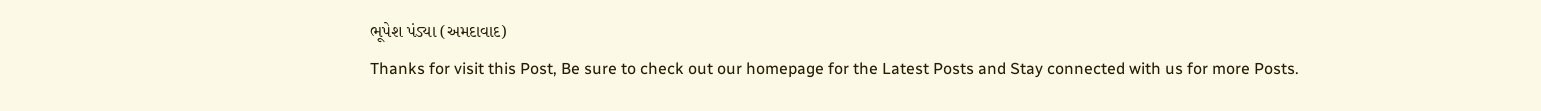ભૂપેશ પંડ્યા (અમદાવાદ)
Thanks for visit this Post, Be sure to check out our homepage for the Latest Posts and Stay connected with us for more Posts.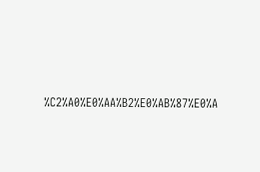%C2%A0%E0%AA%B2%E0%AB%87%E0%A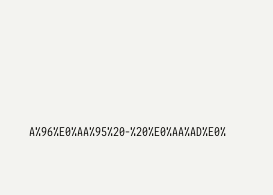A%96%E0%AA%95%20-%20%E0%AA%AD%E0%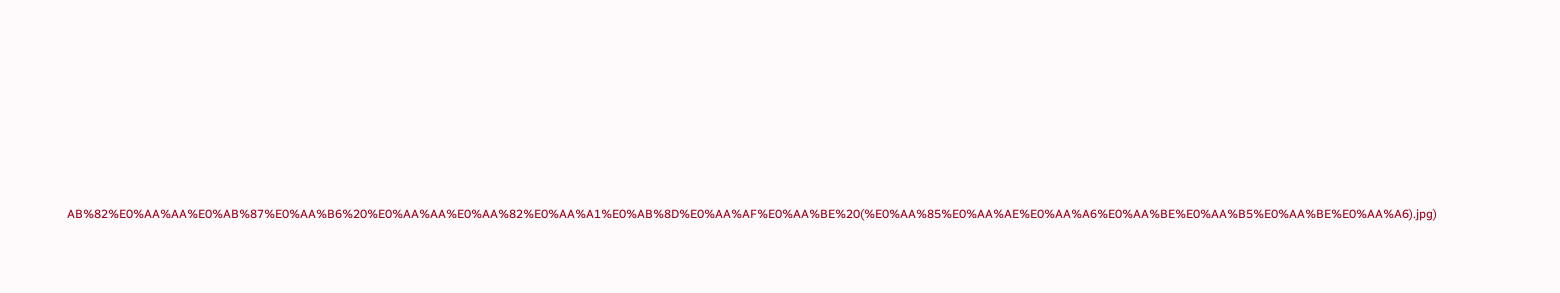AB%82%E0%AA%AA%E0%AB%87%E0%AA%B6%20%E0%AA%AA%E0%AA%82%E0%AA%A1%E0%AB%8D%E0%AA%AF%E0%AA%BE%20(%E0%AA%85%E0%AA%AE%E0%AA%A6%E0%AA%BE%E0%AA%B5%E0%AA%BE%E0%AA%A6).jpg)